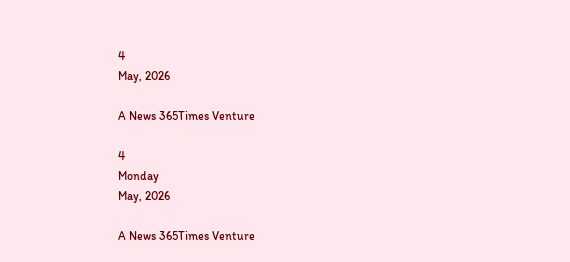4
May, 2026

A News 365Times Venture

4
Monday
May, 2026

A News 365Times Venture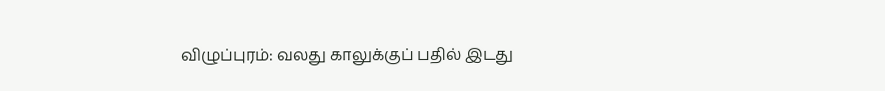விழுப்புரம்: வலது காலுக்குப் பதில் இடது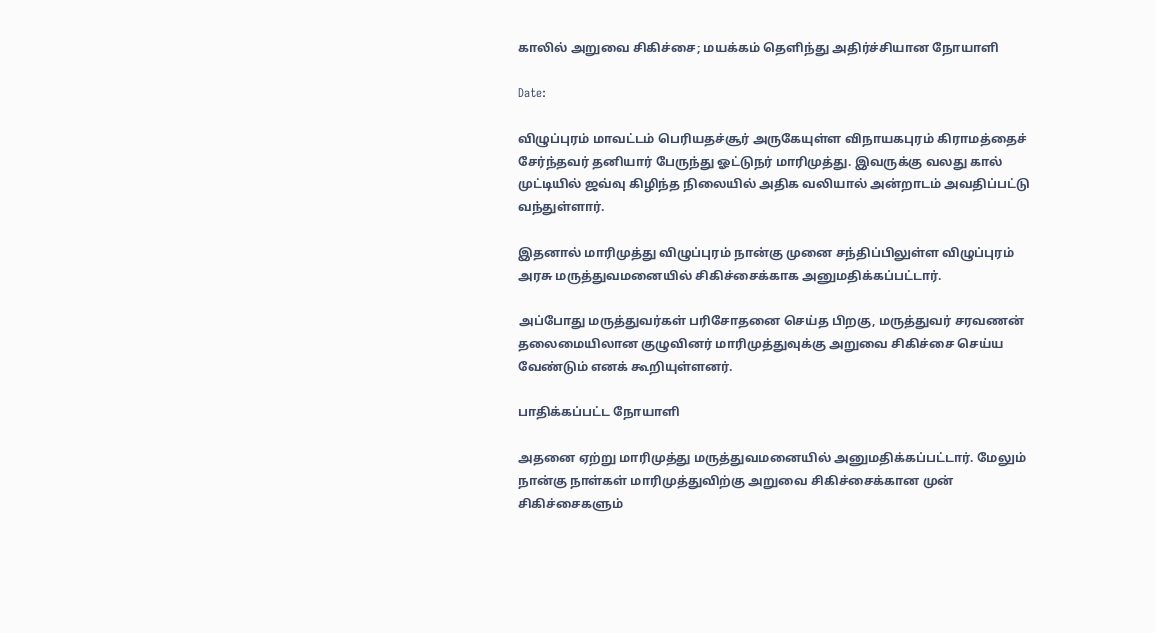காலில் அறுவை சிகிச்சை; மயக்கம் தெளிந்து அதிர்ச்சியான நோயாளி

Date:

விழுப்புரம் மாவட்டம் பெரியதச்சூர் அருகேயுள்ள விநாயகபுரம் கிராமத்தைச் சேர்ந்தவர் தனியார் பேருந்து ஓட்டுநர் மாரிமுத்து. இவருக்கு வலது கால் முட்டியில் ஜவ்வு கிழிந்த நிலையில் அதிக வலியால் அன்றாடம் அவதிப்பட்டு வந்துள்ளார்.

இதனால் மாரிமுத்து விழுப்புரம் நான்கு முனை சந்திப்பிலுள்ள விழுப்புரம் அரசு மருத்துவமனையில் சிகிச்சைக்காக அனுமதிக்கப்பட்டார்.

அப்போது மருத்துவர்கள் பரிசோதனை செய்த பிறகு, மருத்துவர் சரவணன் தலைமையிலான குழுவினர் மாரிமுத்துவுக்கு அறுவை சிகிச்சை செய்ய வேண்டும் எனக் கூறியுள்ளனர்.

பாதிக்கப்பட்ட நோயாளி

அதனை ஏற்று மாரிமுத்து மருத்துவமனையில் அனுமதிக்கப்பட்டார். மேலும் நான்கு நாள்கள் மாரிமுத்துவிற்கு அறுவை சிகிச்சைக்கான முன் சிகிச்சைகளும்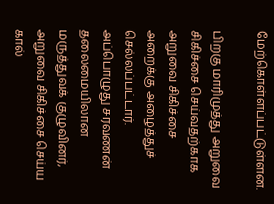மேற்கொள்ளப்பட்டுள்ளன.

பிறகு மாரிமுத்து அறுவை சிகிச்சை செய்வதற்காக அறுவை சிகிச்சை அறைக்கு அழைத்துச் செல்லப்பட்டார். அப்பொழுது சரவணன் தலைமையிலான மருத்துவக் குழுவினர், அறுவை சிகிச்சை செய்ய கால்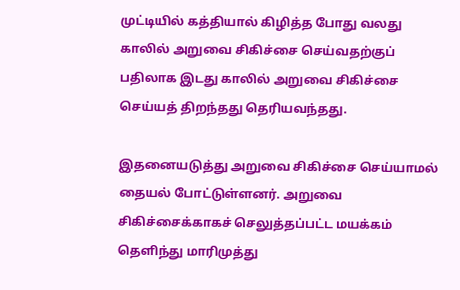முட்டியில் கத்தியால் கிழித்த போது வலது காலில் அறுவை சிகிச்சை செய்வதற்குப் பதிலாக இடது காலில் அறுவை சிகிச்சை செய்யத் திறந்தது தெரியவந்தது.

இதனையடுத்து அறுவை சிகிச்சை செய்யாமல் தையல் போட்டுள்ளனர். அறுவை சிகிச்சைக்காகச் செலுத்தப்பட்ட மயக்கம் தெளிந்து மாரிமுத்து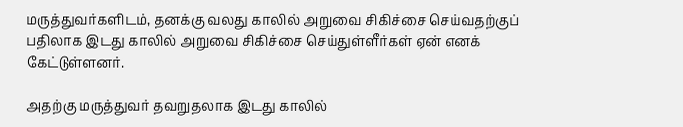மருத்துவர்களிடம், தனக்கு வலது காலில் அறுவை சிகிச்சை செய்வதற்குப் பதிலாக இடது காலில் அறுவை சிகிச்சை செய்துள்ளீர்கள் ஏன் எனக் கேட்டுள்ளனர்.

அதற்கு மருத்துவர் தவறுதலாக இடது காலில்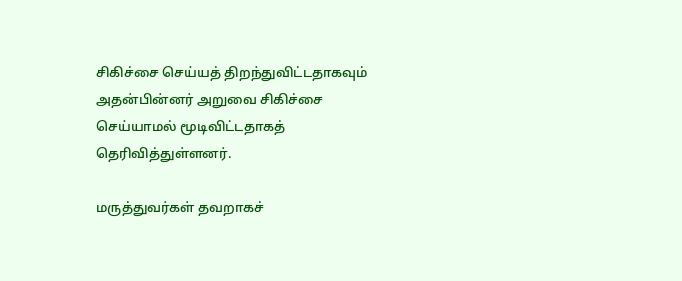சிகிச்சை செய்யத் திறந்துவிட்டதாகவும் அதன்பின்னர் அறுவை சிகிச்சை செய்யாமல் மூடிவிட்டதாகத் தெரிவித்துள்ளனர்.

மருத்துவர்கள் தவறாகச்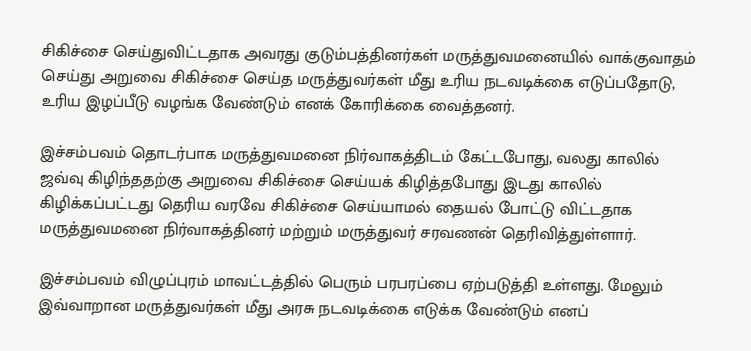சிகிச்சை செய்துவிட்டதாக அவரது குடும்பத்தினர்கள் மருத்துவமனையில் வாக்குவாதம் செய்து அறுவை சிகிச்சை செய்த மருத்துவர்கள் மீது உரிய நடவடிக்கை எடுப்பதோடு, உரிய இழப்பீடு வழங்க வேண்டும் எனக் கோரிக்கை வைத்தனர்.

இச்சம்பவம் தொடர்பாக மருத்துவமனை நிர்வாகத்திடம் கேட்டபோது, வலது காலில் ஜவ்வு கிழிந்ததற்கு அறுவை சிகிச்சை செய்யக் கிழித்தபோது இடது காலில் கிழிக்கப்பட்டது தெரிய வரவே சிகிச்சை செய்யாமல் தையல் போட்டு விட்டதாக மருத்துவமனை நிர்வாகத்தினர் மற்றும் மருத்துவர் சரவணன் தெரிவித்துள்ளார்.

இச்சம்பவம் விழுப்புரம் மாவட்டத்தில் பெரும் பரபரப்பை ஏற்படுத்தி உள்ளது. மேலும் இவ்வாறான மருத்துவர்கள் மீது அரசு நடவடிக்கை எடுக்க வேண்டும் எனப்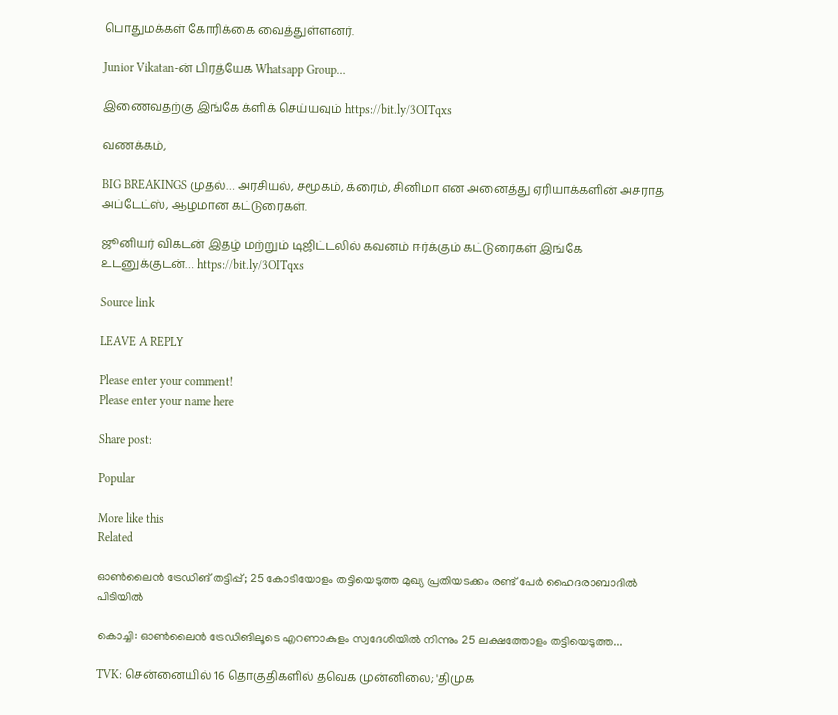பொதுமக்கள் கோரிக்கை வைத்துள்ளனர்.

Junior Vikatan-ன் பிரத்யேக Whatsapp Group…

இணைவதற்கு இங்கே க்ளிக் செய்யவும் https://bit.ly/3OITqxs

வணக்கம்,

BIG BREAKINGS முதல்… அரசியல், சமூகம், க்ரைம், சினிமா என அனைத்து ஏரியாக்களின் அசராத அப்டேட்ஸ், ஆழமான கட்டுரைகள்.

ஜூனியர் விகடன் இதழ் மற்றும் டிஜிட்டலில் கவனம் ஈர்க்கும் கட்டுரைகள் இங்கே உடனுக்குடன்… https://bit.ly/3OITqxs

Source link

LEAVE A REPLY

Please enter your comment!
Please enter your name here

Share post:

Popular

More like this
Related

ഓണ്‍ലൈന്‍ ട്രേഡിങ് തട്ടിപ്പ്; 25 കോടിയോളം തട്ടിയെടുത്ത മുഖ്യ പ്രതിയടക്കം രണ്ട് പേര്‍ ഹൈദരാബാദില്‍ പിടിയില്‍

കൊച്ചി: ഓണ്‍ലൈന്‍ ട്രേഡിങിലൂടെ എറണാകുളം സ്വദേശിയില്‍ നിന്നും 25 ലക്ഷത്തോളം തട്ടിയെടുത്ത...

TVK: சென்னையில் 16 தொகுதிகளில் தவெக முன்னிலை; 'திமுக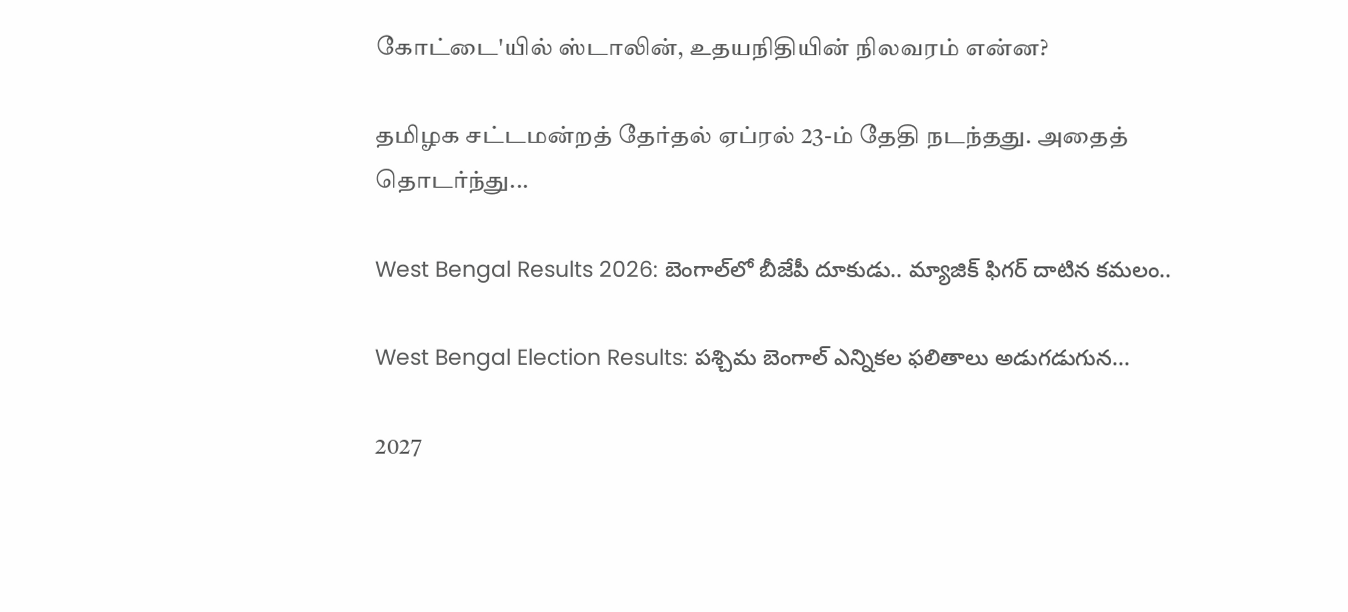கோட்டை'யில் ஸ்டாலின், உதயநிதியின் நிலவரம் என்ன?

தமிழக சட்டமன்றத் தேர்தல் ஏப்ரல் 23-ம் தேதி நடந்தது. அதைத் தொடர்ந்து...

West Bengal Results 2026: బెంగాల్‌లో బీజేపీ దూకుడు.. మ్యాజిక్ ఫిగర్ దాటిన కమలం..

West Bengal Election Results: పశ్చిమ బెంగాల్ ఎన్నికల ఫలితాలు అడుగడుగున...

2027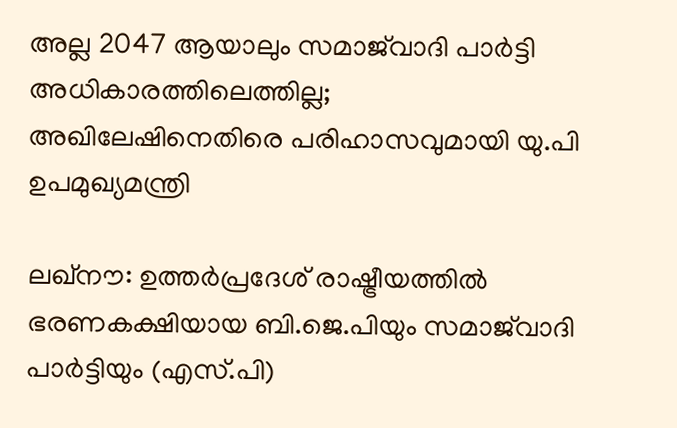അല്ല 2047 ആയാലും സമാജ്‌വാദി പാര്‍ട്ടി അധികാരത്തിലെത്തില്ല; അഖിലേഷിനെതിരെ പരിഹാസവുമായി യു.പി ഉപമുഖ്യമന്ത്രി

ലഖ്നൗ: ഉത്തര്‍പ്രദേശ് രാഷ്ട്രീയത്തില്‍ ഭരണകക്ഷിയായ ബി.ജെ.പിയും സമാജ്‌വാദി പാര്‍ട്ടിയും (എസ്.പി)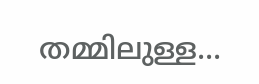തമ്മിലുള്ള...